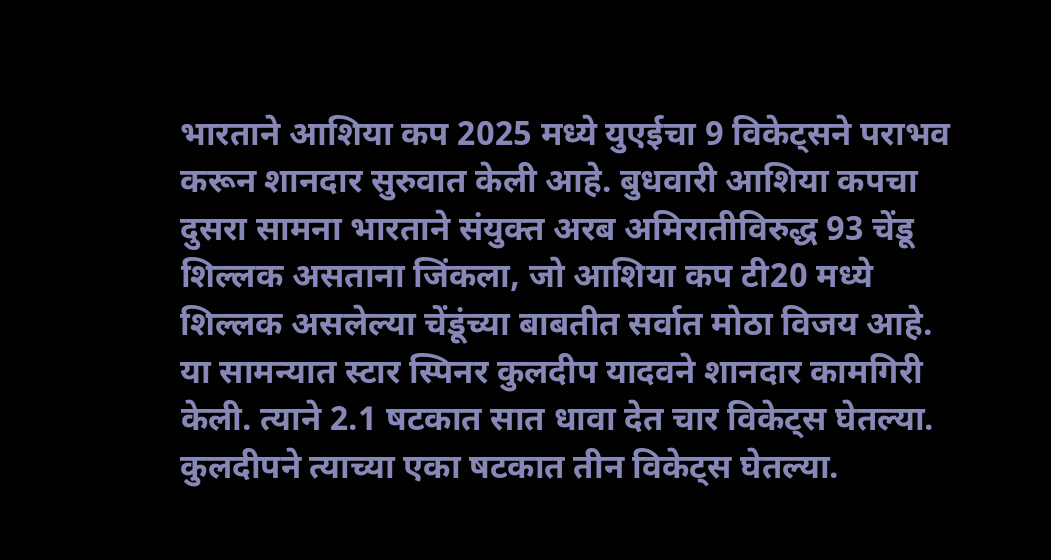भारताने आशिया कप 2025 मध्ये युएईचा 9 विकेट्सने पराभव करून शानदार सुरुवात केली आहे. बुधवारी आशिया कपचा दुसरा सामना भारताने संयुक्त अरब अमिरातीविरुद्ध 93 चेंडू शिल्लक असताना जिंकला, जो आशिया कप टी20 मध्ये शिल्लक असलेल्या चेंडूंच्या बाबतीत सर्वात मोठा विजय आहे. या सामन्यात स्टार स्पिनर कुलदीप यादवने शानदार कामगिरी केली. त्याने 2.1 षटकात सात धावा देत चार विकेट्स घेतल्या. कुलदीपने त्याच्या एका षटकात तीन विकेट्स घेतल्या.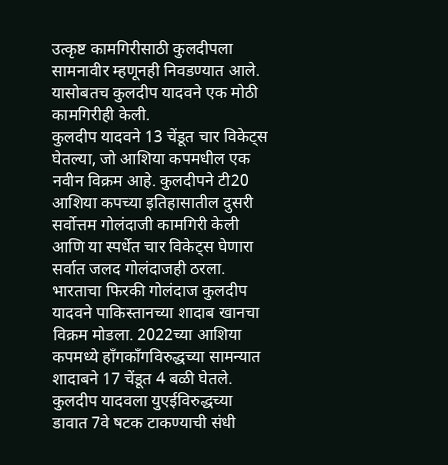उत्कृष्ट कामगिरीसाठी कुलदीपला सामनावीर म्हणूनही निवडण्यात आले. यासोबतच कुलदीप यादवने एक मोठी कामगिरीही केली.
कुलदीप यादवने 13 चेंडूत चार विकेट्स घेतल्या, जो आशिया कपमधील एक नवीन विक्रम आहे. कुलदीपने टी20 आशिया कपच्या इतिहासातील दुसरी सर्वोत्तम गोलंदाजी कामगिरी केली आणि या स्पर्धेत चार विकेट्स घेणारा सर्वात जलद गोलंदाजही ठरला. भारताचा फिरकी गोलंदाज कुलदीप यादवने पाकिस्तानच्या शादाब खानचा विक्रम मोडला. 2022च्या आशिया कपमध्ये हाँगकाँगविरुद्धच्या सामन्यात शादाबने 17 चेंडूत 4 बळी घेतले.
कुलदीप यादवला युएईविरुद्धच्या डावात 7वे षटक टाकण्याची संधी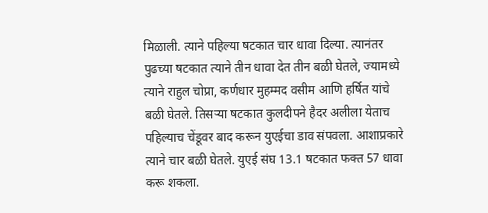मिळाली. त्याने पहिल्या षटकात चार धावा दिल्या. त्यानंतर पुढच्या षटकात त्याने तीन धावा देत तीन बळी घेतले, ज्यामध्ये त्याने राहुल चोप्रा, कर्णधार मुहम्मद वसीम आणि हर्षित यांचे बळी घेतले. तिसऱ्या षटकात कुलदीपने हैदर अलीला येताच पहिल्याच चेंडूवर बाद करून युएईचा डाव संपवला. आशाप्रकारे त्याने चार बळी घेतले. युएई संघ 13.1 षटकात फक्त 57 धावा करू शकला.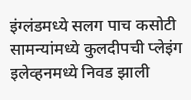इंग्लंडमध्ये सलग पाच कसोटी सामन्यांमध्ये कुलदीपची प्लेइंग इलेव्हनमध्ये निवड झाली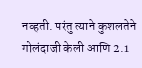नव्हती. परंतु त्याने कुशलतेने गोलंदाजी केली आणि 2.1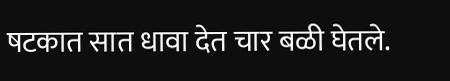षटकात सात धावा देत चार बळी घेतले.